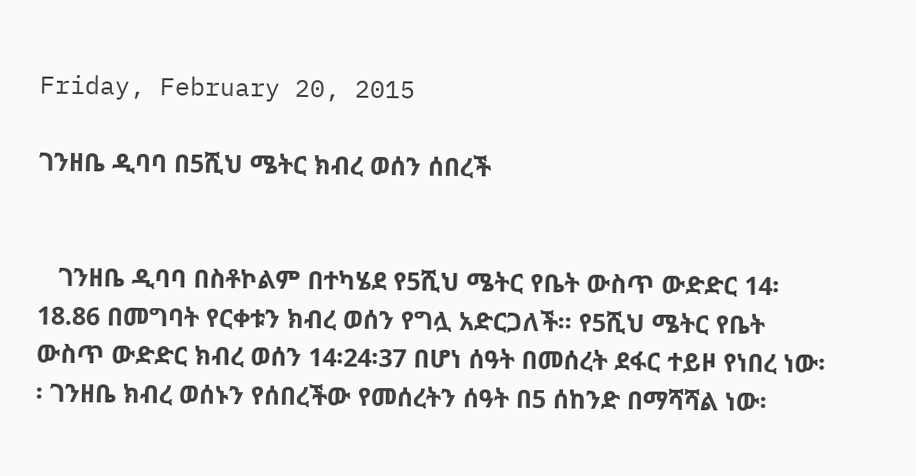Friday, February 20, 2015

ገንዘቤ ዲባባ በ5ሺህ ሜትር ክብረ ወሰን ሰበረች


   ገንዘቤ ዲባባ በስቶኮልም በተካሄደ የ5ሺህ ሜትር የቤት ውስጥ ውድድር 14፡18.86 በመግባት የርቀቱን ክብረ ወሰን የግሏ አድርጋለች፡፡ የ5ሺህ ሜትር የቤት ውስጥ ውድድር ክብረ ወሰን 14፡24፡37 በሆነ ሰዓት በመሰረት ደፋር ተይዞ የነበረ ነው፡፡ ገንዘቤ ክብረ ወሰኑን የሰበረችው የመሰረትን ሰዓት በ5 ሰከንድ በማሻሻል ነው፡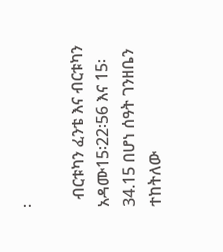፡

  ብርቱካን ፈንቴ እና ብርቱካን አዳሙ15፡22፡56 እና 15፡34.15 በሆነ ሰዓት ገንዘቤን ተከትለው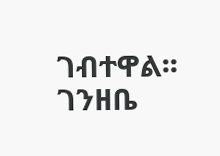ገብተዋል፡፡ ገንዘቤ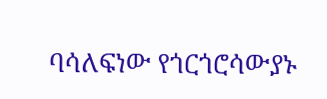ባሳለፍነው የጎርጎሮሳውያኑ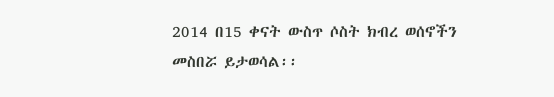2014 በ15 ቀናት ውስጥ ሶስት ክብረ ወሰኖችን መስበሯ ይታወሳል፡፡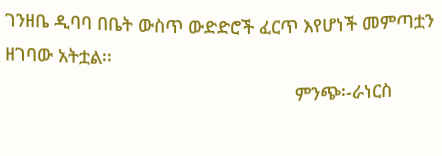ገንዘቤ ዲባባ በቤት ውስጥ ውድድሮች ፈርጥ እየሆነች መምጣቷን ዘገባው አትቷል፡፡
                                                          ምንጭ፡-ራነርስ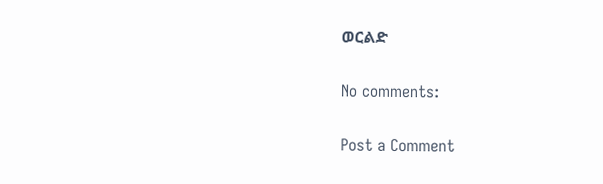ወርልድ

No comments:

Post a Comment